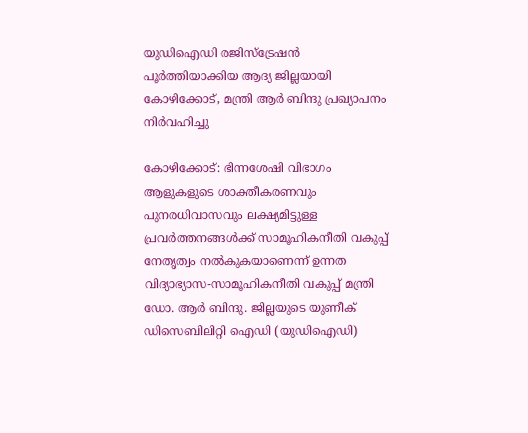യുഡിഐഡി രജിസ്‌ട്രേഷന്‍ പൂര്‍ത്തിയാക്കിയ ആദ്യ ജില്ലയായി കോഴിക്കോട്, മന്ത്രി ആര്‍ ബിന്ദു പ്രഖ്യാപനം നിര്‍വഹിച്ചു

കോഴിക്കോട്: ഭിന്നശേഷി വിഭാഗം ആളുകളുടെ ശാക്തീകരണവും പുനരധിവാസവും ലക്ഷ്യമിട്ടുള്ള പ്രവര്‍ത്തനങ്ങള്‍ക്ക് സാമൂഹികനീതി വകുപ്പ് നേതൃത്വം നല്‍കുകയാണെന്ന് ഉന്നത വിദ്യാഭ്യാസ-സാമൂഹികനീതി വകുപ്പ് മന്ത്രി ഡോ. ആര്‍ ബിന്ദു. ജില്ലയുടെ യുണീക് ഡിസെബിലിറ്റി ഐഡി (യുഡിഐഡി)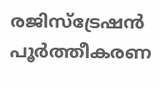രജിസ്‌ട്രേഷന്‍ പൂര്‍ത്തീകരണ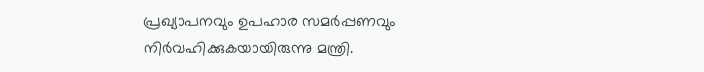പ്രഖ്യാപനവും ഉപഹാര സമര്‍പ്പണവും നിര്‍വഹിക്കുകയായിരുന്നു മന്ത്രി.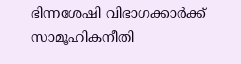ഭിന്നശേഷി വിഭാഗക്കാര്‍ക്ക് സാമൂഹികനീതി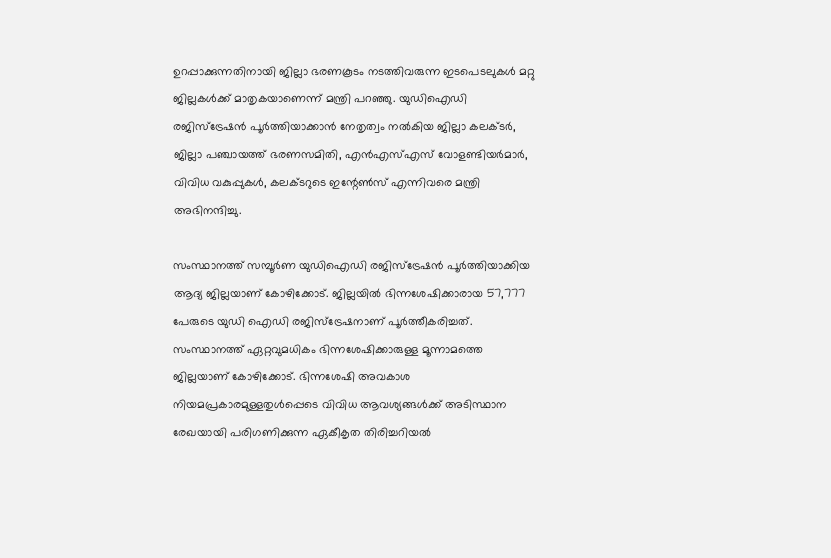ഉറപ്പാക്കുന്നതിനായി ജില്ലാ ഭരണകൂടം നടത്തിവരുന്ന ഇടപെടലുകള്‍ മറ്റു ജില്ലകള്‍ക്ക് മാതൃകയാണെന്ന് മന്ത്രി പറഞ്ഞു. യുഡിഐഡി രജിസ്‌ട്രേഷന്‍ പൂര്‍ത്തിയാക്കാന്‍ നേതൃത്വം നല്‍കിയ ജില്ലാ കലക്ടര്‍, ജില്ലാ പഞ്ചായത്ത് ഭരണസമിതി, എന്‍എസ്എസ് വോളണ്ടിയര്‍മാര്‍, വിവിധ വകുപ്പുകള്‍, കലക്ടറുടെ ഇന്റേണ്‍സ് എന്നിവരെ മന്ത്രി അഭിനന്ദിച്ചു.

സംസ്ഥാനത്ത് സമ്പൂര്‍ണ യുഡിഐഡി രജിസ്‌ട്രേഷന്‍ പൂര്‍ത്തിയാക്കിയ ആദ്യ ജില്ലയാണ് കോഴിക്കോട്. ജില്ലയില്‍ ഭിന്നശേഷിക്കാരായ 57,777 പേരുടെ യുഡി ഐഡി രജിസ്‌ട്രേഷനാണ് പൂര്‍ത്തീകരിച്ചത്. സംസ്ഥാനത്ത് ഏറ്റവുമധികം ഭിന്നശേഷിക്കാരുള്ള മൂന്നാമത്തെ ജില്ലയാണ് കോഴിക്കോട്. ഭിന്നശേഷി അവകാശ നിയമപ്രകാരമുള്ളതുള്‍പ്പെടെ വിവിധ ആവശ്യങ്ങള്‍ക്ക് അടിസ്ഥാന രേഖയായി പരിഗണിക്കുന്ന ഏകീകൃത തിരിച്ചറിയല്‍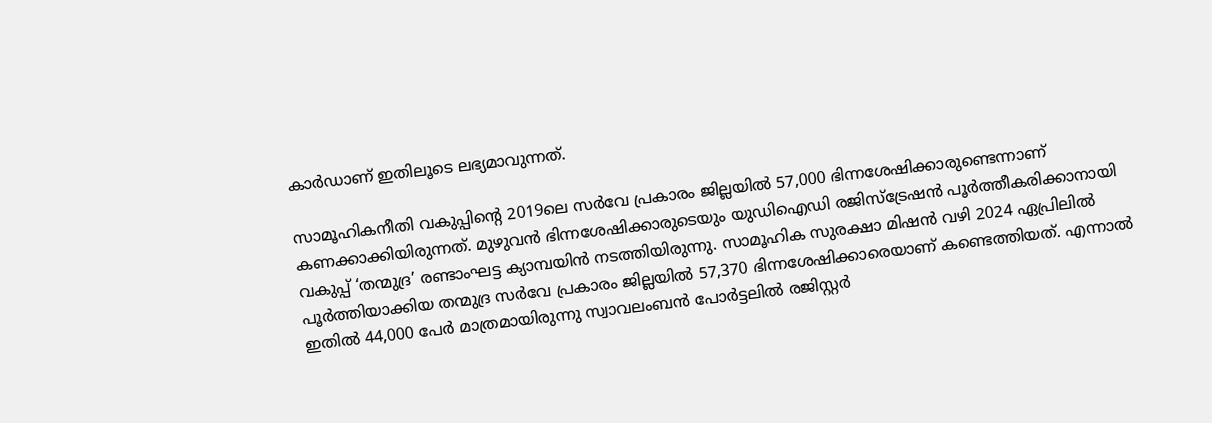കാര്‍ഡാണ് ഇതിലൂടെ ലഭ്യമാവുന്നത്.

സാമൂഹികനീതി വകുപ്പിന്റെ 2019ലെ സര്‍വേ പ്രകാരം ജില്ലയില്‍ 57,000 ഭിന്നശേഷിക്കാരുണ്ടെന്നാണ് കണക്കാക്കിയിരുന്നത്. മുഴുവന്‍ ഭിന്നശേഷിക്കാരുടെയും യുഡിഐഡി രജിസ്‌ട്രേഷന്‍ പൂര്‍ത്തീകരിക്കാനായി വകുപ്പ് ‘തന്മുദ്ര’ രണ്ടാംഘട്ട ക്യാമ്പയിന്‍ നടത്തിയിരുന്നു. സാമൂഹിക സുരക്ഷാ മിഷന്‍ വഴി 2024 ഏപ്രിലില്‍ പൂര്‍ത്തിയാക്കിയ തന്മുദ്ര സര്‍വേ പ്രകാരം ജില്ലയില്‍ 57,370 ഭിന്നശേഷിക്കാരെയാണ് കണ്ടെത്തിയത്. എന്നാല്‍ ഇതില്‍ 44,000 പേര്‍ മാത്രമായിരുന്നു സ്വാവലംബന്‍ പോര്‍ട്ടലില്‍ രജിസ്റ്റര്‍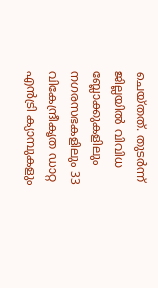ചെയ്തത്. തുടര്‍ന്ന് ജില്ലയില്‍ വിവിധ ബ്ലോക്കുകളിലും നഗരസഭകളിലും 33 വികേന്ദ്രീകൃത ഡാറ്റ എന്‍ട്രി ക്യാമ്പുകളും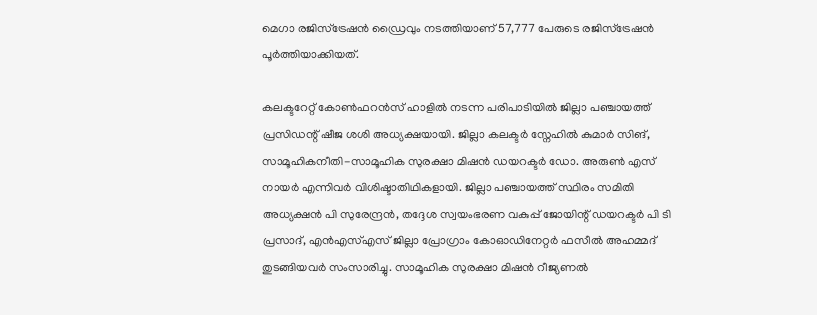മെഗാ രജിസ്‌ട്രേഷന്‍ ഡ്രൈവും നടത്തിയാണ് 57,777 പേരുടെ രജിസ്‌ട്രേഷന്‍ പൂര്‍ത്തിയാക്കിയത്.

കലക്ടറേറ്റ് കോണ്‍ഫറന്‍സ് ഹാളില്‍ നടന്ന പരിപാടിയില്‍ ജില്ലാ പഞ്ചായത്ത് പ്രസിഡന്റ് ഷീജ ശശി അധ്യക്ഷയായി. ജില്ലാ കലക്ടര്‍ സ്നേഹില്‍ കുമാര്‍ സിങ്, സാമൂഹികനീതി-സാമൂഹിക സുരക്ഷാ മിഷന്‍ ഡയറക്ടര്‍ ഡോ. അരുണ്‍ എസ് നായര്‍ എന്നിവര്‍ വിശിഷ്ടാതിഥികളായി. ജില്ലാ പഞ്ചായത്ത് സ്ഥിരം സമിതി അധ്യക്ഷന്‍ പി സുരേന്ദ്രന്‍, തദ്ദേശ സ്വയംഭരണ വകുപ്പ് ജോയിന്റ് ഡയറക്ടര്‍ പി ടി പ്രസാദ്, എന്‍എസ്എസ് ജില്ലാ പ്രോഗ്രാം കോഓഡിനേറ്റര്‍ ഫസീല്‍ അഹമ്മദ് തുടങ്ങിയവര്‍ സംസാരിച്ചു. സാമൂഹിക സുരക്ഷാ മിഷന്‍ റീജ്യണല്‍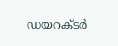ഡയറക്ടര്‍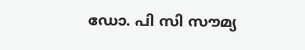ഡോ. പി സി സൗമ്യ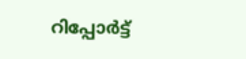റിപ്പോര്‍ട്ട്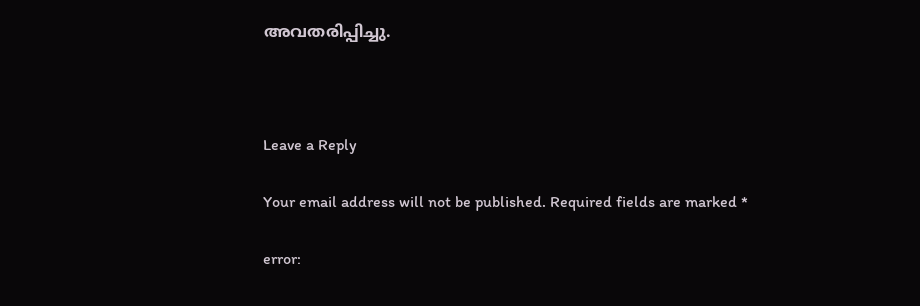അവതരിപ്പിച്ചു.



Leave a Reply

Your email address will not be published. Required fields are marked *

error: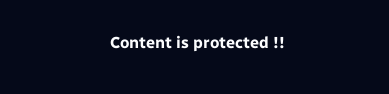Content is protected !!